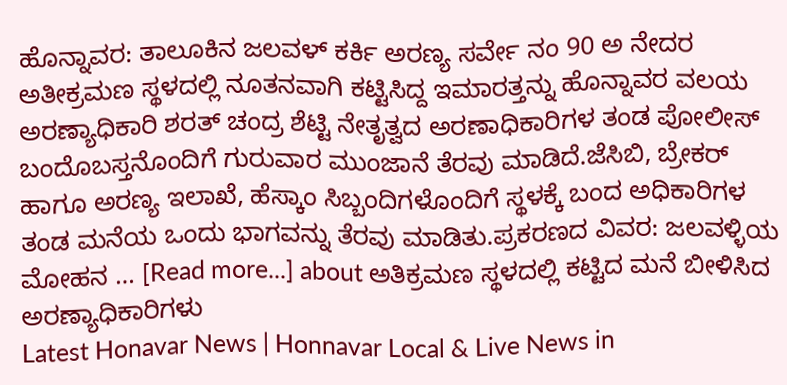ಹೊನ್ನಾವರ: ತಾಲೂಕಿನ ಜಲವಳ್ ಕರ್ಕಿ ಅರಣ್ಯ ಸರ್ವೇ ನಂ 90 ಅ ನೇದರ ಅತೀಕ್ರಮಣ ಸ್ಥಳದಲ್ಲಿ ನೂತನವಾಗಿ ಕಟ್ಟಿಸಿದ್ದ ಇಮಾರತ್ತನ್ನು ಹೊನ್ನಾವರ ವಲಯ ಅರಣ್ಯಾಧಿಕಾರಿ ಶರತ್ ಚಂದ್ರ ಶೆಟ್ಟಿ ನೇತೃತ್ವದ ಅರಣಾಧಿಕಾರಿಗಳ ತಂಡ ಪೋಲೀಸ್ ಬಂದೊಬಸ್ತನೊಂದಿಗೆ ಗುರುವಾರ ಮುಂಜಾನೆ ತೆರವು ಮಾಡಿದೆ.ಜೆಸಿಬಿ, ಬ್ರೇಕರ್ ಹಾಗೂ ಅರಣ್ಯ ಇಲಾಖೆ, ಹೆಸ್ಕಾಂ ಸಿಬ್ಬಂದಿಗಳೊಂದಿಗೆ ಸ್ಥಳಕ್ಕೆ ಬಂದ ಅಧಿಕಾರಿಗಳ ತಂಡ ಮನೆಯ ಒಂದು ಭಾಗವನ್ನು ತೆರವು ಮಾಡಿತು.ಪ್ರಕರಣದ ವಿವರ: ಜಲವಳ್ಳಿಯ ಮೋಹನ … [Read more...] about ಅತಿಕ್ರಮಣ ಸ್ಥಳದಲ್ಲಿ ಕಟ್ಟಿದ ಮನೆ ಬೀಳಿಸಿದ ಅರಣ್ಯಾಧಿಕಾರಿಗಳು
Latest Honavar News | Honnavar Local & Live News in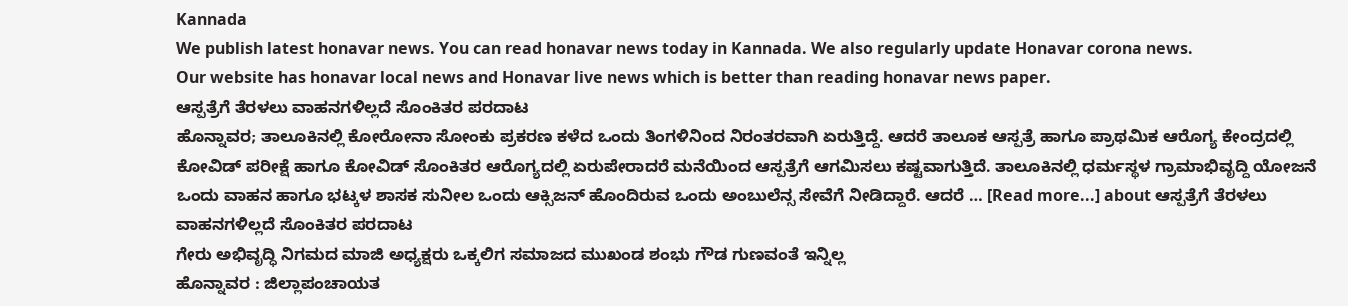Kannada
We publish latest honavar news. You can read honavar news today in Kannada. We also regularly update Honavar corona news.
Our website has honavar local news and Honavar live news which is better than reading honavar news paper.
ಆಸ್ಪತ್ರೆಗೆ ತೆರಳಲು ವಾಹನಗಳಿಲ್ಲದೆ ಸೊಂಕಿತರ ಪರದಾಟ
ಹೊನ್ನಾವರ; ತಾಲೂಕಿನಲ್ಲಿ ಕೋರೋನಾ ಸೋಂಕು ಪ್ರಕರಣ ಕಳೆದ ಒಂದು ತಿಂಗಳಿನಿಂದ ನಿರಂತರವಾಗಿ ಏರುತ್ತಿದ್ದೆ. ಆದರೆ ತಾಲೂಕ ಆಸ್ಪತ್ರೆ ಹಾಗೂ ಪ್ರಾಥಮಿಕ ಆರೊಗ್ಯ ಕೇಂದ್ರದಲ್ಲಿ ಕೋವಿಡ್ ಪರೀಕ್ಷೆ ಹಾಗೂ ಕೋವಿಡ್ ಸೊಂಕಿತರ ಆರೊಗ್ಯದಲ್ಲಿ ಏರುಪೇರಾದರೆ ಮನೆಯಿಂದ ಆಸ್ಪತ್ರೆಗೆ ಆಗಮಿಸಲು ಕಷ್ಟವಾಗುತ್ತಿದೆ. ತಾಲೂಕಿನಲ್ಲಿ ಧರ್ಮಸ್ಥಳ ಗ್ರಾಮಾಭಿವೃದ್ದಿ ಯೋಜನೆ ಒಂದು ವಾಹನ ಹಾಗೂ ಭಟ್ಕಳ ಶಾಸಕ ಸುನೀಲ ಒಂದು ಆಕ್ಸಿಜನ್ ಹೊಂದಿರುವ ಒಂದು ಅಂಬುಲೆನ್ಸ ಸೇವೆಗೆ ನೀಡಿದ್ದಾರೆ. ಆದರೆ … [Read more...] about ಆಸ್ಪತ್ರೆಗೆ ತೆರಳಲು ವಾಹನಗಳಿಲ್ಲದೆ ಸೊಂಕಿತರ ಪರದಾಟ
ಗೇರು ಅಭಿವೃದ್ಧಿ ನಿಗಮದ ಮಾಜಿ ಅಧ್ಯಕ್ಷರು ಒಕ್ಕಲಿಗ ಸಮಾಜದ ಮುಖಂಡ ಶಂಭು ಗೌಡ ಗುಣವಂತೆ ಇನ್ನಿಲ್ಲ
ಹೊನ್ನಾವರ : ಜಿಲ್ಲಾಪಂಚಾಯತ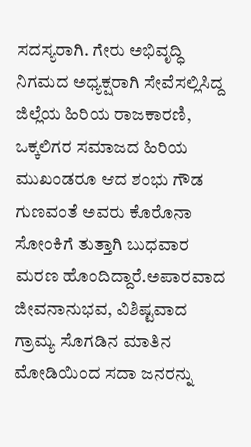ಸದಸ್ಯರಾಗಿ. ಗೇರು ಅಭಿವೃದ್ಧಿ ನಿಗಮದ ಅಧ್ಯಕ್ಷರಾಗಿ ಸೇವೆಸಲ್ಲಿಸಿದ್ದ ಜಿಲ್ಲೆಯ ಹಿರಿಯ ರಾಜಕಾರಣಿ, ಒಕ್ಕಲಿಗರ ಸಮಾಜದ ಹಿರಿಯ ಮುಖಂಡರೂ ಆದ ಶಂಭು ಗೌಡ ಗುಣವಂತೆ ಅವರು ಕೊರೊನಾ ಸೋಂಕಿಗೆ ತುತ್ತಾಗಿ ಬುಧವಾರ ಮರಣ ಹೊಂದಿದ್ದಾರೆ.ಅಪಾರವಾದ ಜೀವನಾನುಭವ, ವಿಶಿಷ್ಟವಾದ ಗ್ರಾಮ್ಯ ಸೊಗಡಿನ ಮಾತಿನ ಮೋಡಿಯಿಂದ ಸದಾ ಜನರನ್ನು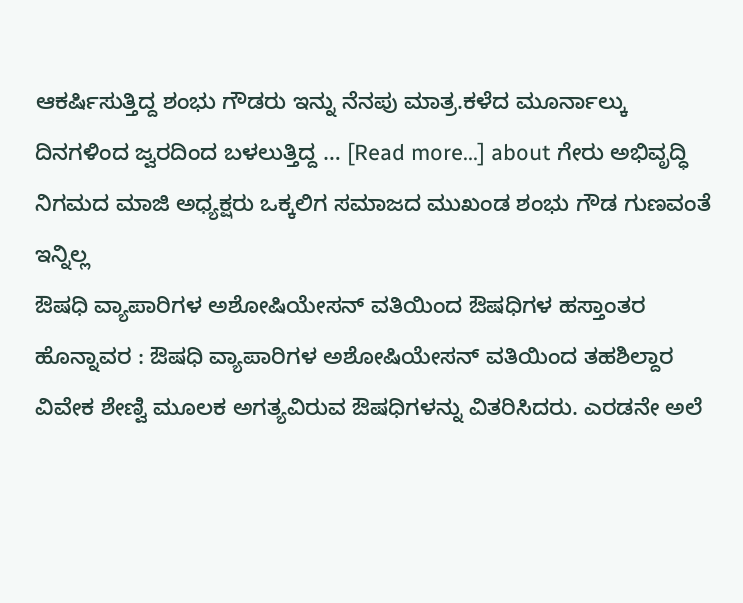ಆಕರ್ಷಿಸುತ್ತಿದ್ದ ಶಂಭು ಗೌಡರು ಇನ್ನು ನೆನಪು ಮಾತ್ರ.ಕಳೆದ ಮೂರ್ನಾಲ್ಕು ದಿನಗಳಿಂದ ಜ್ವರದಿಂದ ಬಳಲುತ್ತಿದ್ದ … [Read more...] about ಗೇರು ಅಭಿವೃದ್ಧಿ ನಿಗಮದ ಮಾಜಿ ಅಧ್ಯಕ್ಷರು ಒಕ್ಕಲಿಗ ಸಮಾಜದ ಮುಖಂಡ ಶಂಭು ಗೌಡ ಗುಣವಂತೆ ಇನ್ನಿಲ್ಲ
ಔಷಧಿ ವ್ಯಾಪಾರಿಗಳ ಅಶೋಷಿಯೇಸನ್ ವತಿಯಿಂದ ಔಷಧಿಗಳ ಹಸ್ತಾಂತರ
ಹೊನ್ನಾವರ : ಔಷಧಿ ವ್ಯಾಪಾರಿಗಳ ಅಶೋಷಿಯೇಸನ್ ವತಿಯಿಂದ ತಹಶಿಲ್ದಾರ ವಿವೇಕ ಶೇಣ್ವಿ ಮೂಲಕ ಅಗತ್ಯವಿರುವ ಔಷಧಿಗಳನ್ನು ವಿತರಿಸಿದರು. ಎರಡನೇ ಅಲೆ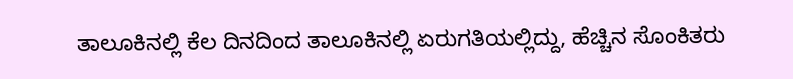ತಾಲೂಕಿನಲ್ಲಿ ಕೆಲ ದಿನದಿಂದ ತಾಲೂಕಿನಲ್ಲಿ ಏರುಗತಿಯಲ್ಲಿದ್ದು, ಹೆಚ್ಚಿನ ಸೊಂಕಿತರು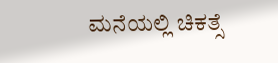ಮನೆಯಲ್ಲಿ ಚಿಕತ್ಸೆ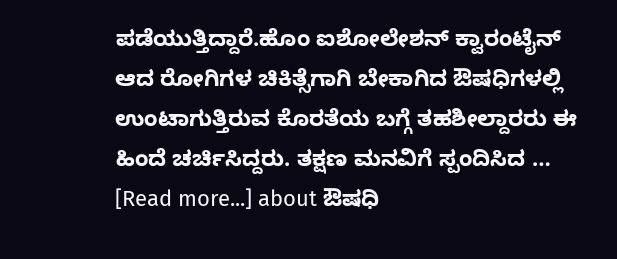ಪಡೆಯುತ್ತಿದ್ದಾರೆ.ಹೊಂ ಐಶೋಲೇಶನ್ ಕ್ವಾರಂಟೈನ್ ಆದ ರೋಗಿಗಳ ಚಿಕಿತ್ಸೆಗಾಗಿ ಬೇಕಾಗಿದ ಔಷಧಿಗಳಲ್ಲಿ ಉಂಟಾಗುತ್ತಿರುವ ಕೊರತೆಯ ಬಗ್ಗೆ ತಹಶೀಲ್ದಾರರು ಈ ಹಿಂದೆ ಚರ್ಚಿಸಿದ್ದರು. ತಕ್ಷಣ ಮನವಿಗೆ ಸ್ಪಂದಿಸಿದ … [Read more...] about ಔಷಧಿ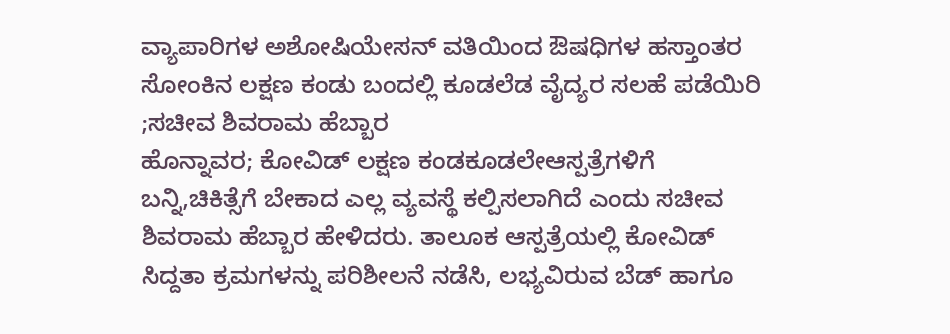ವ್ಯಾಪಾರಿಗಳ ಅಶೋಷಿಯೇಸನ್ ವತಿಯಿಂದ ಔಷಧಿಗಳ ಹಸ್ತಾಂತರ
ಸೋಂಕಿನ ಲಕ್ಷಣ ಕಂಡು ಬಂದಲ್ಲಿ ಕೂಡಲೆಡ ವೈದ್ಯರ ಸಲಹೆ ಪಡೆಯಿರಿ ;ಸಚೀವ ಶಿವರಾಮ ಹೆಬ್ಬಾರ
ಹೊನ್ನಾವರ; ಕೋವಿಡ್ ಲಕ್ಷಣ ಕಂಡಕೂಡಲೇಆಸ್ಪತ್ರೆಗಳಿಗೆ ಬನ್ನಿ,ಚಿಕಿತ್ಸೆಗೆ ಬೇಕಾದ ಎಲ್ಲ ವ್ಯವಸ್ಥೆ ಕಲ್ಪಿಸಲಾಗಿದೆ ಎಂದು ಸಚೀವ ಶಿವರಾಮ ಹೆಬ್ಬಾರ ಹೇಳಿದರು. ತಾಲೂಕ ಆಸ್ಪತ್ರೆಯಲ್ಲಿ ಕೋವಿಡ್ ಸಿದ್ದತಾ ಕ್ರಮಗಳನ್ನು ಪರಿಶೀಲನೆ ನಡೆಸಿ, ಲಭ್ಯವಿರುವ ಬೆಡ್ ಹಾಗೂ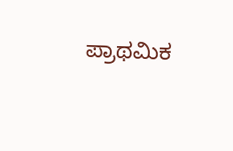ಪ್ರಾಥಮಿಕ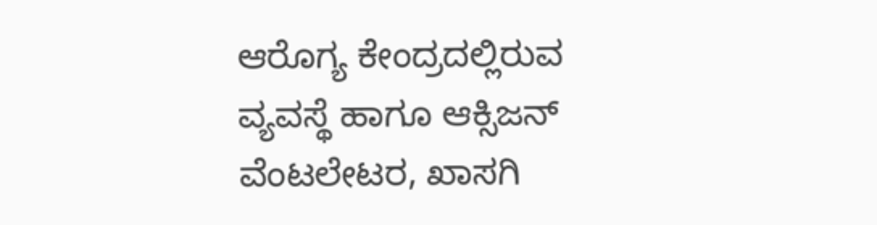ಆರೊಗ್ಯ ಕೇಂದ್ರದಲ್ಲಿರುವ ವ್ಯವಸ್ಥೆ ಹಾಗೂ ಆಕ್ಸಿಜನ್ ವೆಂಟಲೇಟರ, ಖಾಸಗಿ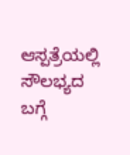ಆಸ್ಪತ್ರೆಯಲ್ಲಿ ಸೌಲಭ್ಯದ ಬಗ್ಗೆ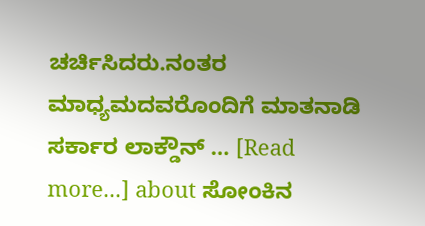ಚರ್ಚಿಸಿದರು.ನಂತರ ಮಾಧ್ಯಮದವರೊಂದಿಗೆ ಮಾತನಾಡಿ ಸರ್ಕಾರ ಲಾಕ್ಡೌನ್ … [Read more...] about ಸೋಂಕಿನ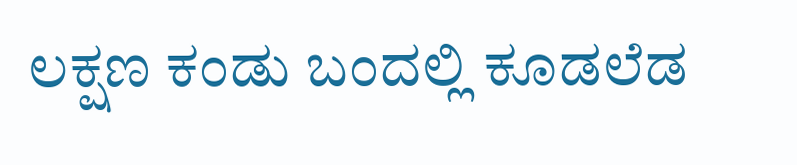ಲಕ್ಷಣ ಕಂಡು ಬಂದಲ್ಲಿ ಕೂಡಲೆಡ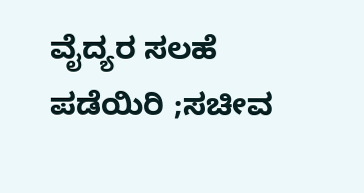ವೈದ್ಯರ ಸಲಹೆ ಪಡೆಯಿರಿ ;ಸಚೀವ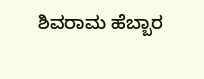ಶಿವರಾಮ ಹೆಬ್ಬಾರ